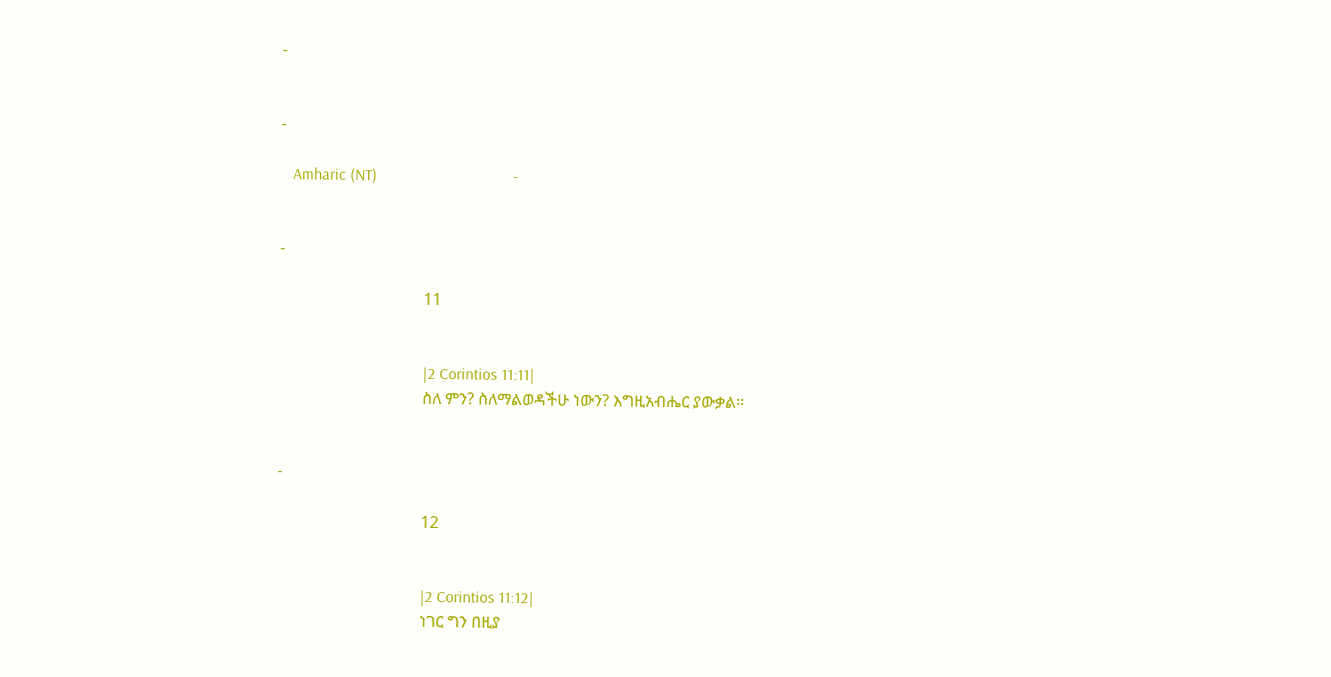-


-

   Amharic (NT)                                  -


-

                                    11


                                    |2 Corintios 11:11|
                                    ስለ ምን? ስለማልወዳችሁ ነውን? እግዚአብሔር ያውቃል።


-

                                    12


                                    |2 Corintios 11:12|
                                    ነገር ግን በዚያ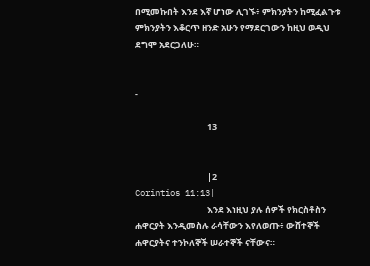በሚመኩበት እንደ እኛ ሆነው ሊገኙ፥ ምክንያትን ከሚፈልጉቱ ምክንያትን እቆርጥ ዘንድ አሁን የማደርገውን ከዚህ ወዲህ ደግሞ አደርጋለሁ።


-

                                    13


                                    |2 Corintios 11:13|
                                    እንደ እነዚህ ያሉ ሰዎች የክርስቶስን ሐዋርያት እንዲመስሉ ራሳቸውን እየለወጡ፥ ውሸተኞች ሐዋርያትና ተንኮለኞች ሠራተኞች ናቸውና።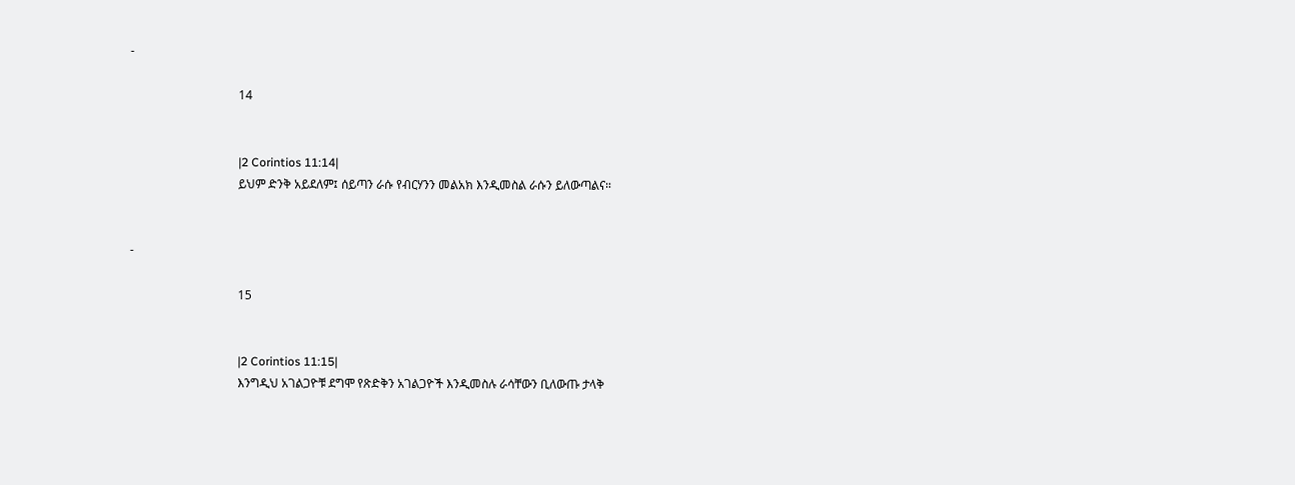-

                                    14


                                    |2 Corintios 11:14|
                                    ይህም ድንቅ አይደለም፤ ሰይጣን ራሱ የብርሃንን መልአክ እንዲመስል ራሱን ይለውጣልና።


-

                                    15


                                    |2 Corintios 11:15|
                                    እንግዲህ አገልጋዮቹ ደግሞ የጽድቅን አገልጋዮች እንዲመስሉ ራሳቸውን ቢለውጡ ታላቅ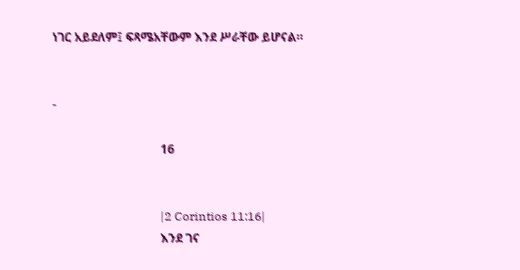ነገር አይደለም፤ ፍጻሜአቸውም እንደ ሥራቸው ይሆናል።


-

                                    16


                                    |2 Corintios 11:16|
                                    እንደ ገና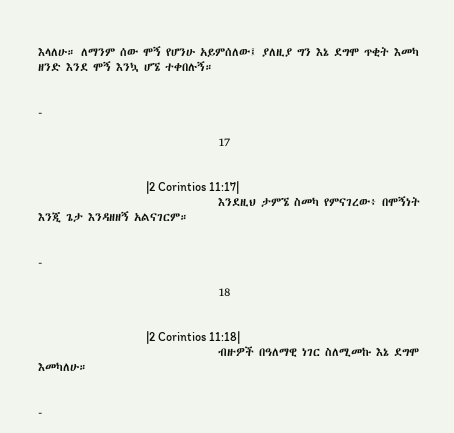እላለሁ። ለማንም ሰው ሞኝ የሆንሁ አይምሰለው፤ ያለዚያ ግን እኔ ደግሞ ጥቂት እመካ ዘንድ እንደ ሞኝ እንኳ ሆኜ ተቀበሉኝ።


-

                                    17


                                    |2 Corintios 11:17|
                                    እንደዚህ ታምኜ ስመካ የምናገረው፥ በሞኝነት እንጂ ጌታ እንዳዘዘኝ አልናገርም።


-

                                    18


                                    |2 Corintios 11:18|
                                    ብዙዎች በዓለማዊ ነገር ስለሚመኩ እኔ ደግሞ እመካለሁ።


-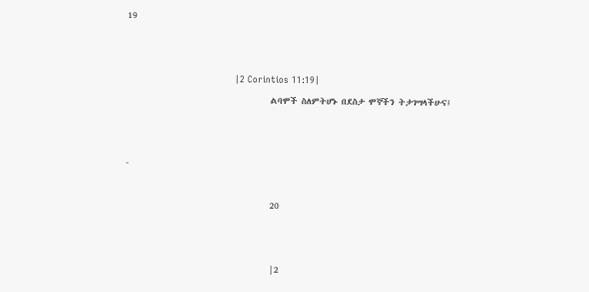19


                                    |2 Corintios 11:19|
                                    ልባሞች ስለምትሆኑ በደስታ ሞኞችን ትታገሣላችሁና፤


-

                                    20


                                    |2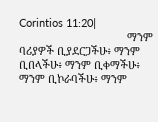Corintios 11:20|
                                    ማንም ባሪያዎች ቢያደርጋችሁ፥ ማንም ቢበላችሁ፥ ማንም ቢቀማችሁ፥ ማንም ቢኮራባችሁ፥ ማንም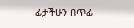ፊታችሁን በጥፊ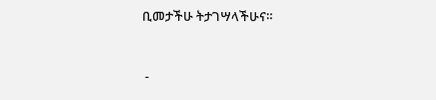ቢመታችሁ ትታገሣላችሁና።


 -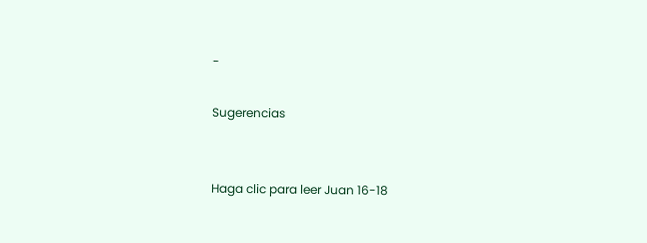-

Sugerencias


Haga clic para leer Juan 16-18